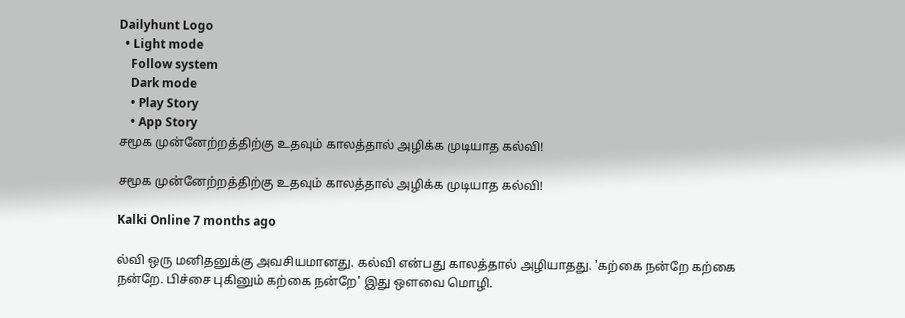Dailyhunt Logo
  • Light mode
    Follow system
    Dark mode
    • Play Story
    • App Story
சமூக முன்னேற்றத்திற்கு உதவும் காலத்தால் அழிக்க முடியாத கல்வி!

சமூக முன்னேற்றத்திற்கு உதவும் காலத்தால் அழிக்க முடியாத கல்வி!

Kalki Online 7 months ago

ல்வி ஒரு மனிதனுக்கு அவசியமானது. கல்வி என்பது காலத்தால் அழியாதது. 'கற்கை நன்றே கற்கை நன்றே. பிச்சை புகினும் கற்கை நன்றே' இது ஒளவை மொழி.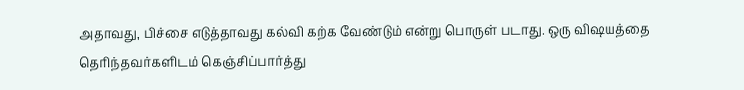அதாவது, பிச்சை எடுத்தாவது கல்வி கற்க வேண்டும் என்று பொருள் படாது. ஒரு விஷயத்தை தொிந்தவர்களிடம் கெஞ்சிப்பார்த்து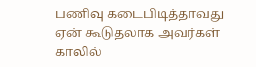பணிவு கடைபிடித்தாவது ஏன் கூடுதலாக அவர்கள் காலில்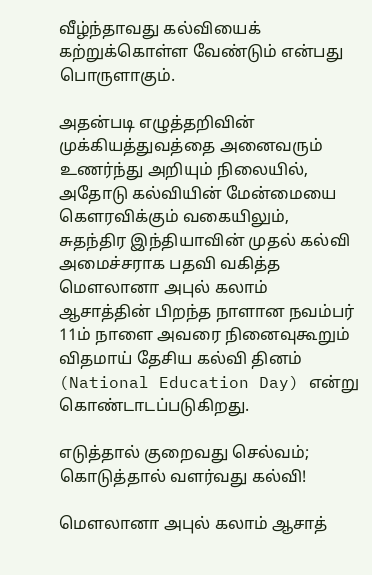வீழ்ந்தாவது கல்வியைக் கற்றுக்கொள்ள வேண்டும் என்பது பொருளாகும்.

அதன்படி எழுத்தறிவின் முக்கியத்துவத்தை அனைவரும் உணர்ந்து அறியும் நிலையில், அதோடு கல்வியின் மேன்மையை கெளரவிக்கும் வகையிலும், சுதந்திர இந்தியாவின் முதல் கல்வி அமைச்சராக பதவி வகித்த மெளலானா அபுல் கலாம் ஆசாத்தின் பிறந்த நாளான நவம்பர் 11ம் நாளை அவரை நினைவுகூறும் விதமாய் தேசிய கல்வி தினம் (National Education Day) என்று கொண்டாடப்படுகிறது.

எடுத்தால் குறைவது செல்வம்; கொடுத்தால் வளர்வது கல்வி!

மெளலானா அபுல் கலாம் ஆசாத்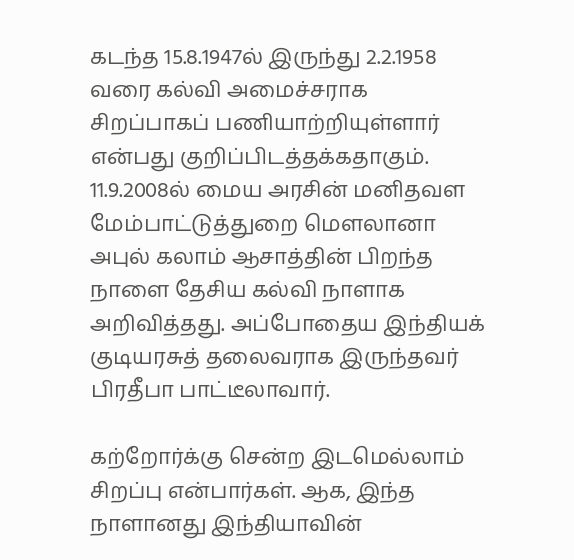கடந்த 15.8.1947ல் இருந்து 2.2.1958 வரை கல்வி அமைச்சராக சிறப்பாகப் பணியாற்றியுள்ளார் என்பது குறிப்பிடத்தக்கதாகும். 11.9.2008ல் மைய அரசின் மனிதவள மேம்பாட்டுத்துறை மெளலானா அபுல் கலாம் ஆசாத்தின் பிறந்த நாளை தேசிய கல்வி நாளாக அறிவித்தது. அப்போதைய இந்தியக் குடியரசுத் தலைவராக இருந்தவர் பிரதீபா பாட்டீலாவார்.

கற்றோர்க்கு சென்ற இடமெல்லாம் சிறப்பு என்பார்கள். ஆக, இந்த நாளானது இந்தியாவின்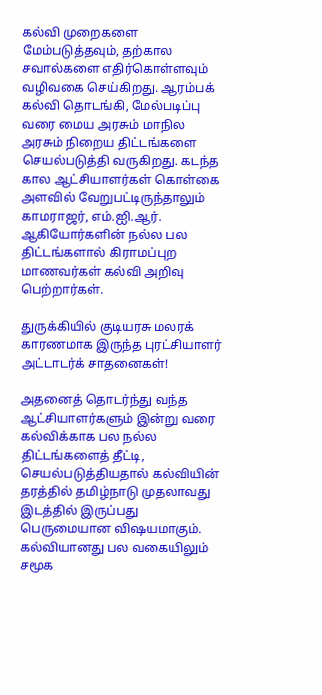கல்வி முறைகளை மேம்படுத்தவும், தற்கால சவால்களை எதிர்கொள்ளவும் வழிவகை செய்கிறது. ஆரம்பக் கல்வி தொடங்கி, மேல்படிப்பு வரை மைய அரசும் மாநில அரசும் நிறைய திட்டங்களை செயல்படுத்தி வருகிறது. கடந்த கால ஆட்சியாளர்கள் கொள்கை அளவில் வேறுபட்டிருந்தாலும் காமராஜர், எம்.ஐி.ஆர். ஆகியோர்களின் நல்ல பல திட்டங்களால் கிராமப்புற மாணவர்கள் கல்வி அறிவு பெற்றார்கள்.

துருக்கியில் குடியரசு மலரக் காரணமாக இருந்த புரட்சியாளர் அட்டாடர்க் சாதனைகள்!

அதனைத் தொடர்ந்து வந்த ஆட்சியாளர்களும் இன்று வரை கல்விக்காக பல நல்ல திட்டங்களைத் தீட்டி, செயல்படுத்தியதால் கல்வியின் தரத்தில் தமிழ்நாடு முதலாவது இடத்தில் இருப்பது பெருமையான விஷயமாகும். கல்வியானது பல வகையிலும் சமூக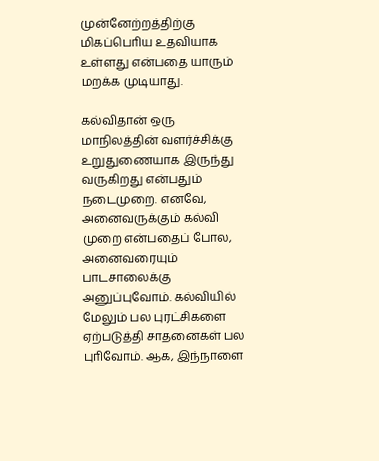முன்னேற்றத்திற்கு மிகப்பொிய உதவியாக உள்ளது என்பதை யாரும் மறக்க முடியாது.

கல்விதான் ஒரு மாநிலத்தின் வளர்ச்சிக்கு உறுதுணையாக இருந்து வருகிறது என்பதும் நடைமுறை. எனவே, அனைவருக்கும் கல்வி முறை என்பதைப் போல, அனைவரையும் பாடசாலைக்கு அனுப்புவோம். கல்வியில் மேலும் பல புரட்சிகளை ஏற்படுத்தி சாதனைகள் பல புாிவோம். ஆக, இந்நாளை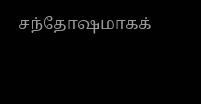சந்தோஷமாகக்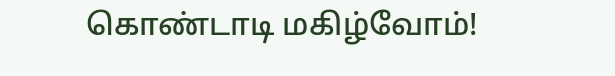கொண்டாடி மகிழ்வோம்!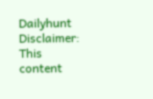Dailyhunt
Disclaimer: This content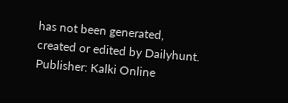has not been generated, created or edited by Dailyhunt. Publisher: Kalki Online